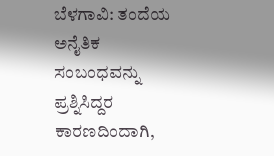ಬೆಳಗಾವಿ: ತಂದೆಯ ಅನೈತಿಕ ಸಂಬಂಧವನ್ನು ಪ್ರಶ್ನಿಸಿದ್ದರ ಕಾರಣದಿಂದಾಗಿ,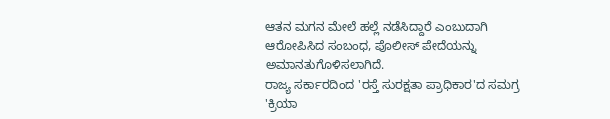ಆತನ ಮಗನ ಮೇಲೆ ಹಲ್ಲೆ ನಡೆಸಿದ್ದಾರೆ ಎಂಬುದಾಗಿ ಆರೋಪಿಸಿದ ಸಂಬಂಧ, ಪೊಲೀಸ್ ಪೇದೆಯನ್ನು ಅಮಾನತುಗೊಳಿಸಲಾಗಿದೆ.
ರಾಜ್ಯ ಸರ್ಕಾರದಿಂದ 'ರಸ್ತೆ ಸುರಕ್ಷತಾ ಪ್ರಾಧಿಕಾರ'ದ ಸಮಗ್ರ 'ಕ್ರಿಯಾ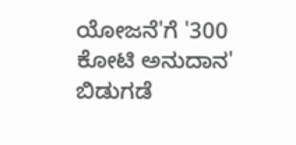ಯೋಜನೆ'ಗೆ '300 ಕೋಟಿ ಅನುದಾನ' ಬಿಡುಗಡೆ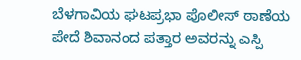ಬೆಳಗಾವಿಯ ಘಟಪ್ರಭಾ ಪೊಲೀಸ್ ಠಾಣೆಯ ಪೇದೆ ಶಿವಾನಂದ ಪತ್ತಾರ ಅವರನ್ನು ಎಸ್ಪಿ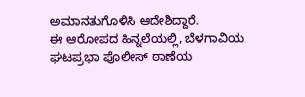ಅಮಾನತುಗೊಳಿಸಿ ಆದೇಶಿದ್ದಾರೆ.
ಈ ಆರೋಪದ ಹಿನ್ನಲೆಯಲ್ಲಿ, ಬೆಳಗಾವಿಯ ಘಟಪ್ರಭಾ ಪೊಲೀಸ್ ಠಾಣೆಯ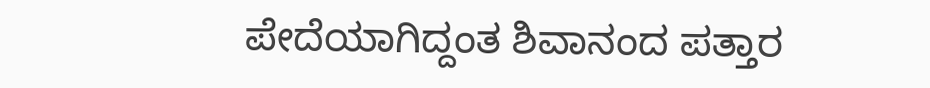ಪೇದೆಯಾಗಿದ್ದಂತ ಶಿವಾನಂದ ಪತ್ತಾರ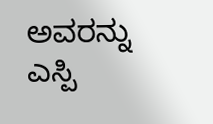ಅವರನ್ನು ಎಸ್ಪಿ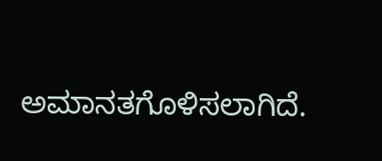ಅಮಾನತಗೊಳಿಸಲಾಗಿದೆ.